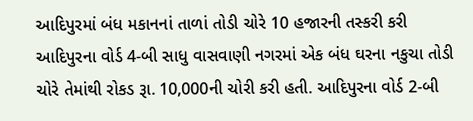આદિપુરમાં બંધ મકાનનાં તાળાં તોડી ચોરે 10 હજારની તસ્કરી કરી
આદિપુરના વોર્ડ 4-બી સાધુ વાસવાણી નગરમાં એક બંધ ઘરના નકુચા તોડી ચોરે તેમાંથી રોકડ રૂા. 10,000ની ચોરી કરી હતી. આદિપુરના વોર્ડ 2-બી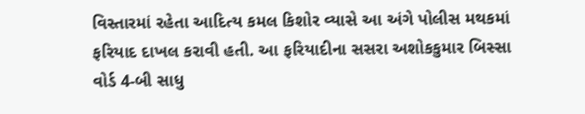વિસ્તારમાં રહેતા આદિત્ય કમલ કિશોર વ્યાસે આ અંગે પોલીસ મથકમાં ફરિયાદ દાખલ કરાવી હતી. આ ફરિયાદીના સસરા અશોકકુમાર બિસ્સા વોર્ડ 4-બી સાધુ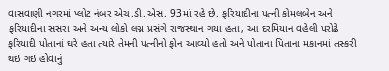વાસવાણી નગરમાં પ્લોટ નંબર એચ.ડી.એસ. 93માં રહે છે. ફરિયાદીના પત્ની કોમલબેન અને ફરિયાદીના સસરા અને અન્ય લોકો લગ્ન પ્રસંગે રાજસ્થાન ગયા હતા, આ દરમિયાન વહેલી પરોઢે ફરિયાદી પોતાનાં ઘરે હતા ત્યારે તેમની પત્નીનો ફોન આવ્યો હતો અને પોતાના પિતાના મકાનમાં તસ્કરી થઇ ગઇ હોવાનું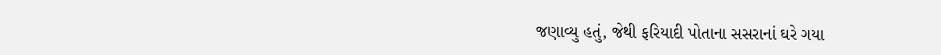જણાવ્યુ હતું, જેથી ફરિયાદી પોતાના સસરાનાં ઘરે ગયા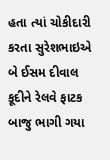હતા ત્યાં ચોકીદારી કરતા સુરેશભાઇએ બે ઈસમ દીવાલ કૂદીને રેલવે ફાટક બાજુ ભાગી ગયા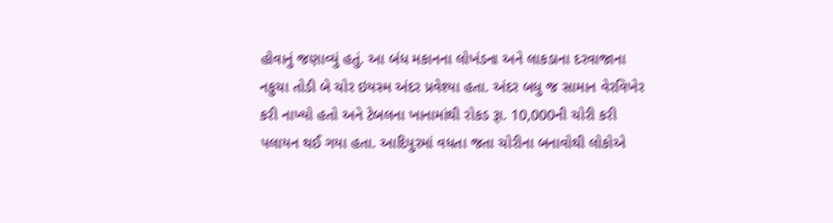હોવાનું જણાવ્યું હતું. આ બંધ મકાનના લોખંડના અને લાકડાના દરવાજાના નકુચા તોડી બે ચોર ઇયસ્મ અંદર પ્રવેશ્યા હતા. અંદર બધુ જ સામાન વેરવિખેર કરી નાખ્યો હતો અને ટેબલના ખાનામાંથી રોકડ રૂા. 10,000ની ચોરી કરી પલાયન થઈ ગયા હતા. આદિપુરમાં વધતા જતા ચોરીના બનાવોથી લોકોએ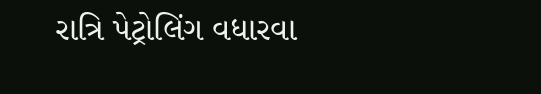રાત્રિ પેટ્રોલિંગ વધારવા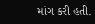માંગ કરી હતી.